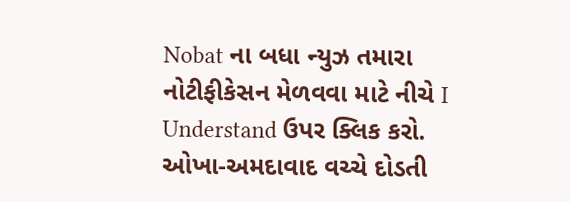Nobat ના બધા ન્યુઝ તમારા નોટીફીકેસન મેળવવા માટે નીચે I Understand ઉપર ક્લિક કરો.
ઓખા-અમદાવાદ વચ્ચે દોડતી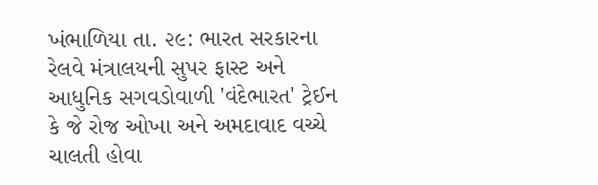ખંભાળિયા તા. ૨૯: ભારત સરકારના રેલવે મંત્રાલયની સુપર ફાસ્ટ અને આધુનિક સગવડોવાળી 'વંદેભારત' ટ્રેઈન કે જે રોજ ઓખા અને અમદાવાદ વચ્ચે ચાલતી હોવા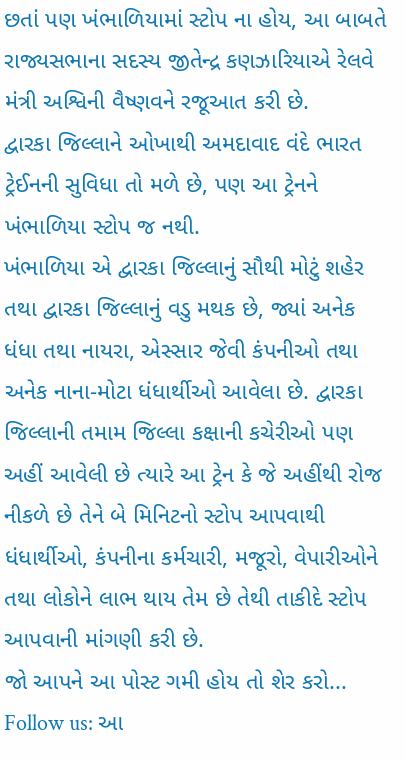છતાં પણ ખંભાળિયામાં સ્ટોપ ના હોય, આ બાબતે રાજ્યસભાના સદસ્ય જીતેન્દ્ર કણઝારિયાએ રેલવે મંત્રી અશ્વિની વૈષ્ણવને રજૂઆત કરી છે.
દ્વારકા જિલ્લાને ઓખાથી અમદાવાદ વંદે ભારત ટ્રેઈનની સુવિધા તો મળે છે, પણ આ ટ્રેનને ખંભાળિયા સ્ટોપ જ નથી.
ખંભાળિયા એ દ્વારકા જિલ્લાનું સૌથી મોટું શહેર તથા દ્વારકા જિલ્લાનું વડુ મથક છે, જ્યાં અનેક ધંધા તથા નાયરા, એસ્સાર જેવી કંપનીઓ તથા અનેક નાના-મોટા ધંધાર્થીઓ આવેલા છે. દ્વારકા જિલ્લાની તમામ જિલ્લા કક્ષાની કચેરીઓ પણ અહીં આવેલી છે ત્યારે આ ટ્રેન કે જે અહીંથી રોજ નીકળે છે તેને બે મિનિટનો સ્ટોપ આપવાથી ધંધાર્થીઓ, કંપનીના કર્મચારી, મજૂરો, વેપારીઓને તથા લોકોને લાભ થાય તેમ છે તેથી તાકીદે સ્ટોપ આપવાની માંગણી કરી છે.
જો આપને આ પોસ્ટ ગમી હોય તો શેર કરો...
Follow us: આ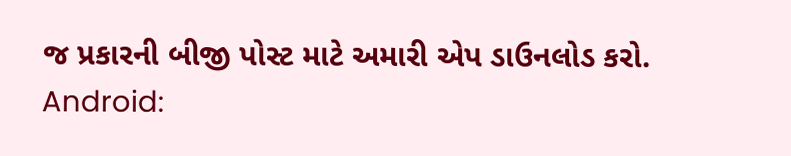જ પ્રકારની બીજી પોસ્ટ માટે અમારી એપ ડાઉનલોડ કરો.
Android: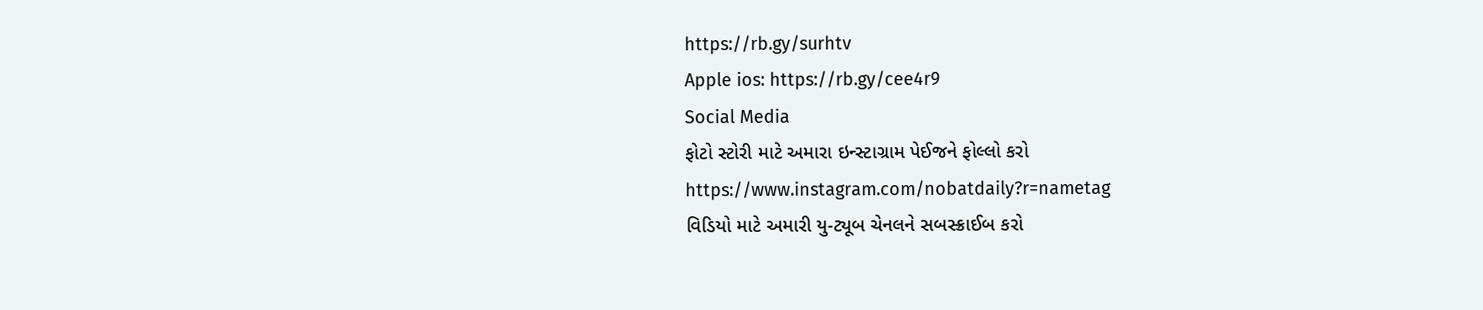https://rb.gy/surhtv
Apple ios: https://rb.gy/cee4r9
Social Media
ફોટો સ્ટોરી માટે અમારા ઇન્સ્ટાગ્રામ પેઈજને ફોલ્લો કરો
https://www.instagram.com/nobatdaily?r=nametag
વિડિયો માટે અમારી યુ-ટ્યૂબ ચેનલને સબસ્ક્રાઈબ કરો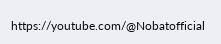https://youtube.com/@Nobatofficial